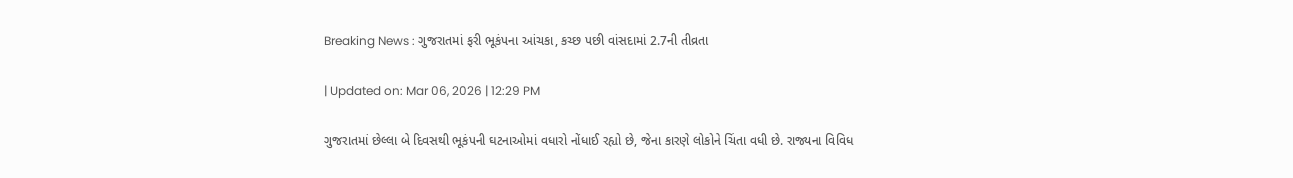Breaking News : ગુજરાતમાં ફરી ભૂકંપના આંચકા, કચ્છ પછી વાંસદામાં 2.7ની તીવ્રતા

| Updated on: Mar 06, 2026 | 12:29 PM

ગુજરાતમાં છેલ્લા બે દિવસથી ભૂકંપની ઘટનાઓમાં વધારો નોંધાઈ રહ્યો છે, જેના કારણે લોકોને ચિંતા વધી છે. રાજ્યના વિવિધ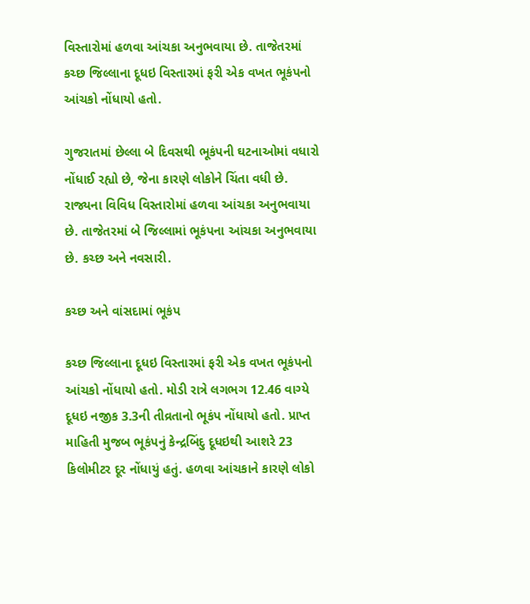વિસ્તારોમાં હળવા આંચકા અનુભવાયા છે. તાજેતરમાં કચ્છ જિલ્લાના દૂધઇ વિસ્તારમાં ફરી એક વખત ભૂકંપનો આંચકો નોંધાયો હતો.

ગુજરાતમાં છેલ્લા બે દિવસથી ભૂકંપની ઘટનાઓમાં વધારો નોંધાઈ રહ્યો છે, જેના કારણે લોકોને ચિંતા વધી છે. રાજ્યના વિવિધ વિસ્તારોમાં હળવા આંચકા અનુભવાયા છે. તાજેતરમાં બે જિલ્લામાં ભૂકંપના આંચકા અનુભવાયા છે. કચ્છ અને નવસારી.

કચ્છ અને વાંસદામાં ભૂકંપ

કચ્છ જિલ્લાના દૂધઇ વિસ્તારમાં ફરી એક વખત ભૂકંપનો આંચકો નોંધાયો હતો. મોડી રાત્રે લગભગ 12.46 વાગ્યે દૂધઇ નજીક 3.3ની તીવ્રતાનો ભૂકંપ નોંધાયો હતો. પ્રાપ્ત માહિતી મુજબ ભૂકંપનું કેન્દ્રબિંદુ દૂધઇથી આશરે 23 કિલોમીટર દૂર નોંધાયું હતું. હળવા આંચકાને કારણે લોકો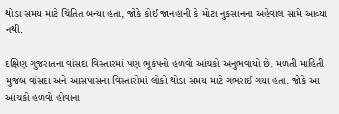થોડા સમય માટે ચિંતિત બન્યા હતા, જોકે કોઈ જાનહાની કે મોટા નુકસાનના અહેવાલ સામે આવ્યા નથી.

દક્ષિણ ગુજરાતના વાંસદા વિસ્તારમાં પણ ભૂકંપનો હળવો આંચકો અનુભવાયો છે. મળતી માહિતી મુજબ વાંસદા અને આસપાસના વિસ્તારોમાં લોકો થોડા સમય માટે ગભરાઈ ગયા હતા. જોકે આ આંચકો હળવો હોવાના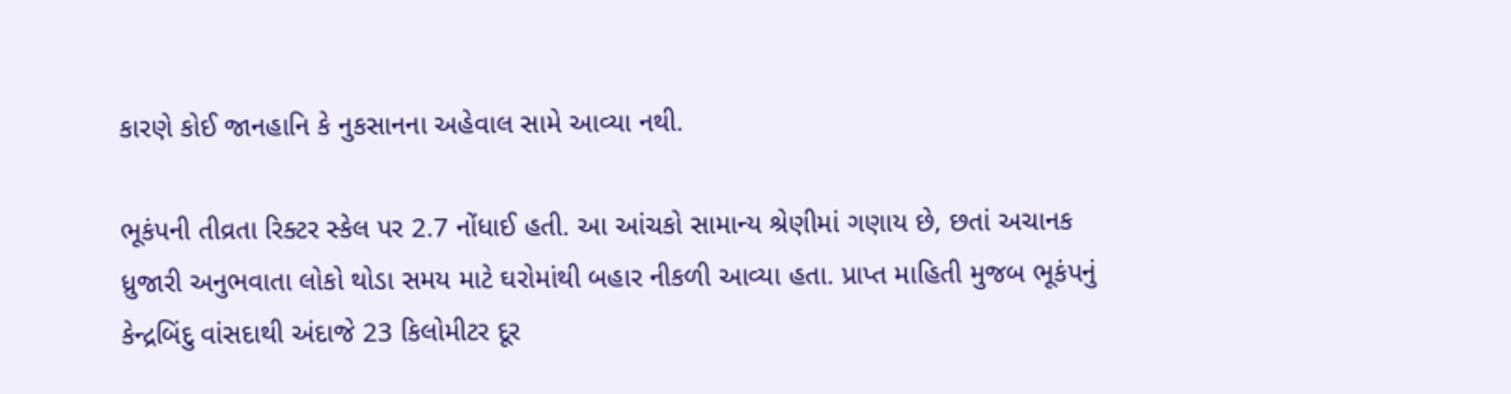કારણે કોઈ જાનહાનિ કે નુકસાનના અહેવાલ સામે આવ્યા નથી.

ભૂકંપની તીવ્રતા રિક્ટર સ્કેલ પર 2.7 નોંધાઈ હતી. આ આંચકો સામાન્ય શ્રેણીમાં ગણાય છે, છતાં અચાનક ધ્રુજારી અનુભવાતા લોકો થોડા સમય માટે ઘરોમાંથી બહાર નીકળી આવ્યા હતા. પ્રાપ્ત માહિતી મુજબ ભૂકંપનું કેન્દ્રબિંદુ વાંસદાથી અંદાજે 23 કિલોમીટર દૂર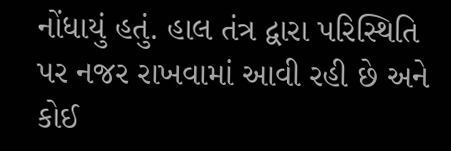નોંધાયું હતું. હાલ તંત્ર દ્વારા પરિસ્થિતિ પર નજર રાખવામાં આવી રહી છે અને કોઈ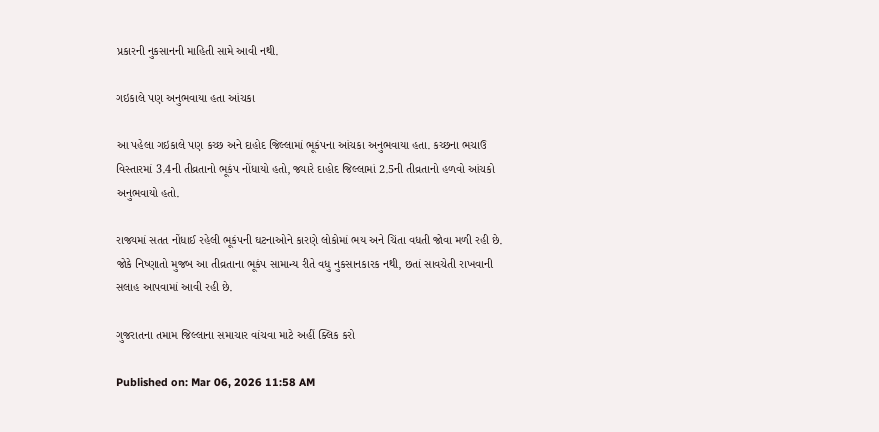પ્રકારની નુકસાનની માહિતી સામે આવી નથી.

ગઇકાલે પણ અનુભવાયા હતા આંચકા

આ પહેલા ગઇકાલે પણ કચ્છ અને દાહોદ જિલ્લામાં ભૂકંપના આંચકા અનુભવાયા હતા. કચ્છના ભચાઉ વિસ્તારમાં 3.4ની તીવ્રતાનો ભૂકંપ નોંધાયો હતો, જ્યારે દાહોદ જિલ્લામાં 2.5ની તીવ્રતાનો હળવો આંચકો અનુભવાયો હતો.

રાજ્યમાં સતત નોંધાઈ રહેલી ભૂકંપની ઘટનાઓને કારણે લોકોમાં ભય અને ચિંતા વધતી જોવા મળી રહી છે. જોકે નિષ્ણાતો મુજબ આ તીવ્રતાના ભૂકંપ સામાન્ય રીતે વધુ નુકસાનકારક નથી, છતાં સાવચેતી રાખવાની સલાહ આપવામાં આવી રહી છે.

ગુજરાતના તમામ જિલ્લાના સમાચાર વાંચવા માટે અહીં ક્લિક કરો

Published on: Mar 06, 2026 11:58 AM